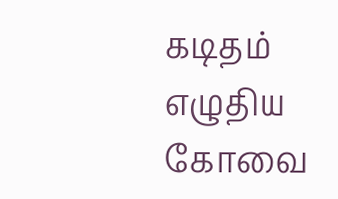கடிதம் எழுதிய கோவை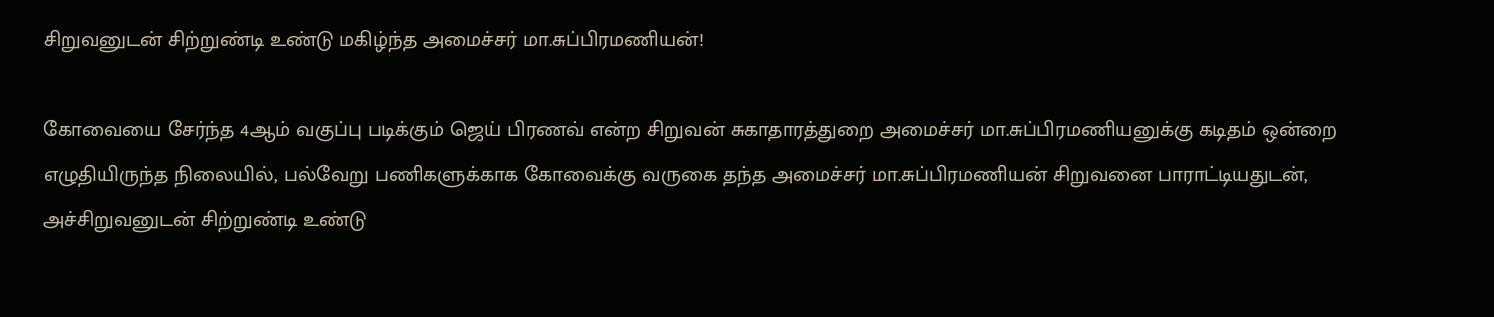சிறுவனுடன் சிற்றுண்டி உண்டு மகிழ்ந்த அமைச்சர் மா.சுப்பிரமணியன்!

கோவையை சேர்ந்த 4ஆம் வகுப்பு படிக்கும் ஜெய் பிரணவ் என்ற சிறுவன் சுகாதாரத்துறை அமைச்சர் மா.சுப்பிரமணியனுக்கு கடிதம் ஒன்றை எழுதியிருந்த நிலையில், பல்வேறு பணிகளுக்காக கோவைக்கு வருகை தந்த அமைச்சர் மா.சுப்பிரமணியன் சிறுவனை பாராட்டியதுடன், அச்சிறுவனுடன் சிற்றுண்டி உண்டு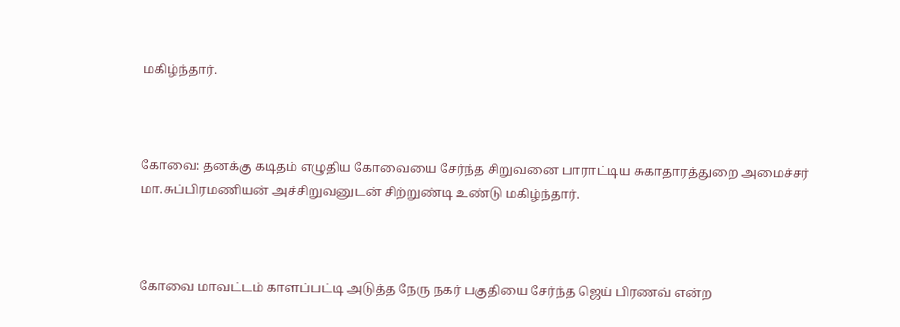மகிழ்ந்தார்.



கோவை: தனக்கு கடிதம் எழுதிய கோவையை சேர்ந்த சிறுவனை பாராட்டிய சுகாதாரத்துறை அமைச்சர் மா.சுப்பிரமணியன் அச்சிறுவனுடன் சிற்றுண்டி உண்டு மகிழ்ந்தார்.



கோவை மாவட்டம் காளப்பட்டி அடுத்த நேரு நகர் பகுதியை சேர்ந்த ஜெய் பிரணவ் என்ற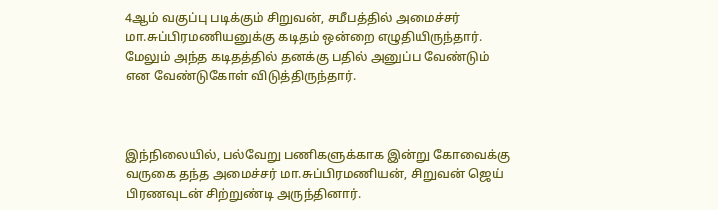4ஆம் வகுப்பு படிக்கும் சிறுவன், சமீபத்தில் அமைச்சர் மா.சுப்பிரமணியனுக்கு கடிதம் ஒன்றை எழுதியிருந்தார். மேலும் அந்த கடிதத்தில் தனக்கு பதில் அனுப்ப வேண்டும் என வேண்டுகோள் விடுத்திருந்தார்.



இந்நிலையில், பல்வேறு பணிகளுக்காக இன்று கோவைக்கு வருகை தந்த அமைச்சர் மா.சுப்பிரமணியன், சிறுவன் ஜெய் பிரணவுடன் சிற்றுண்டி அருந்தினார்.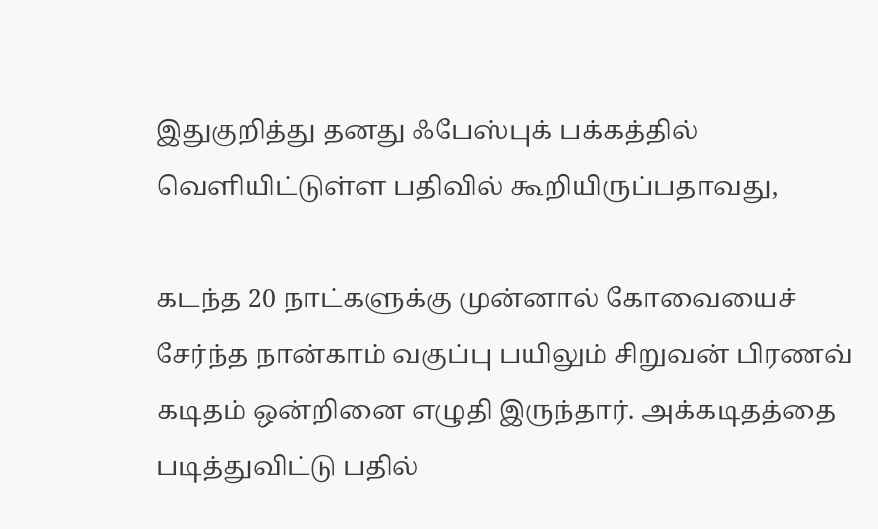இதுகுறித்து தனது ஃபேஸ்புக் பக்கத்தில் வெளியிட்டுள்ள பதிவில் கூறியிருப்பதாவது,

கடந்த 20 நாட்களுக்கு முன்னால் கோவையைச் சேர்ந்த நான்காம் வகுப்பு பயிலும் சிறுவன் பிரணவ் கடிதம் ஒன்றினை எழுதி இருந்தார். அக்கடிதத்தை படித்துவிட்டு பதில்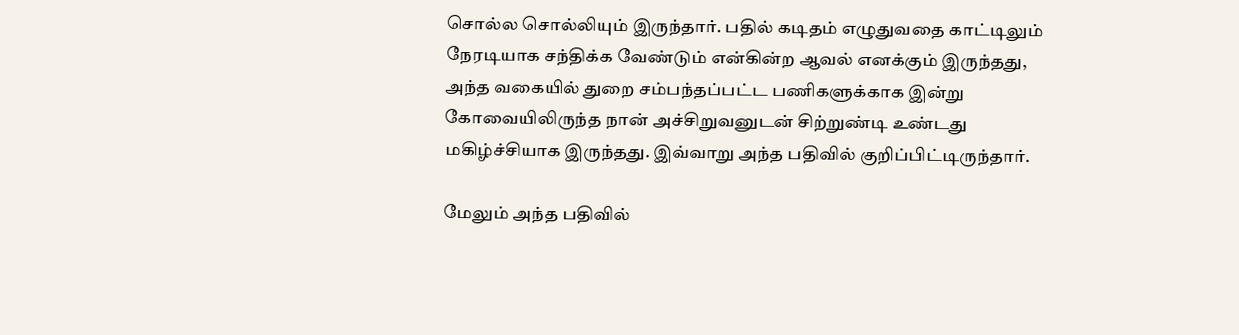சொல்ல சொல்லியும் இருந்தார். பதில் கடிதம் எழுதுவதை காட்டிலும் நேரடியாக சந்திக்க வேண்டும் என்கின்ற ஆவல் எனக்கும் இருந்தது, அந்த வகையில் துறை சம்பந்தப்பட்ட பணிகளுக்காக இன்று கோவையிலிருந்த நான் அச்சிறுவனுடன் சிற்றுண்டி உண்டது மகிழ்ச்சியாக இருந்தது. இவ்வாறு அந்த பதிவில் குறிப்பிட்டிருந்தார்.

மேலும் அந்த பதிவில்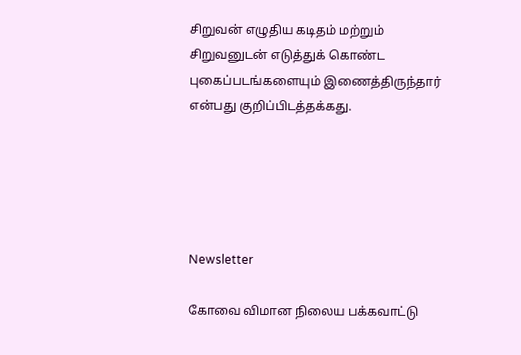சிறுவன் எழுதிய கடிதம் மற்றும் சிறுவனுடன் எடுத்துக் கொண்ட புகைப்படங்களையும் இணைத்திருந்தார் என்பது குறிப்பிடத்தக்கது.





Newsletter

கோவை விமான நிலைய பக்கவாட்டு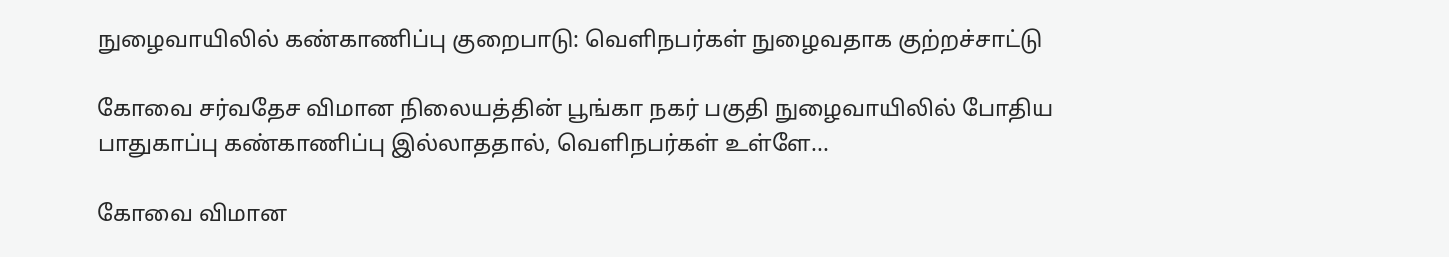நுழைவாயிலில் கண்காணிப்பு குறைபாடு: வெளிநபர்கள் நுழைவதாக குற்றச்சாட்டு

கோவை சர்வதேச விமான நிலையத்தின் பூங்கா நகர் பகுதி நுழைவாயிலில் போதிய பாதுகாப்பு கண்காணிப்பு இல்லாததால், வெளிநபர்கள் உள்ளே...

கோவை விமான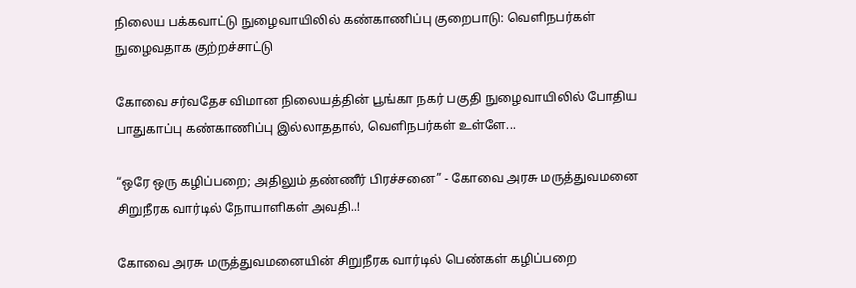நிலைய பக்கவாட்டு நுழைவாயிலில் கண்காணிப்பு குறைபாடு: வெளிநபர்கள் நுழைவதாக குற்றச்சாட்டு

கோவை சர்வதேச விமான நிலையத்தின் பூங்கா நகர் பகுதி நுழைவாயிலில் போதிய பாதுகாப்பு கண்காணிப்பு இல்லாததால், வெளிநபர்கள் உள்ளே...

“ஒரே ஒரு கழிப்பறை; அதிலும் தண்ணீர் பிரச்சனை” - கோவை அரசு மருத்துவமனை சிறுநீரக வார்டில் நோயாளிகள் அவதி..!

கோவை அரசு மருத்துவமனையின் சிறுநீரக வார்டில் பெண்கள் கழிப்பறை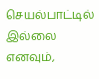செயல்பாட்டில் இல்லை எனவும்,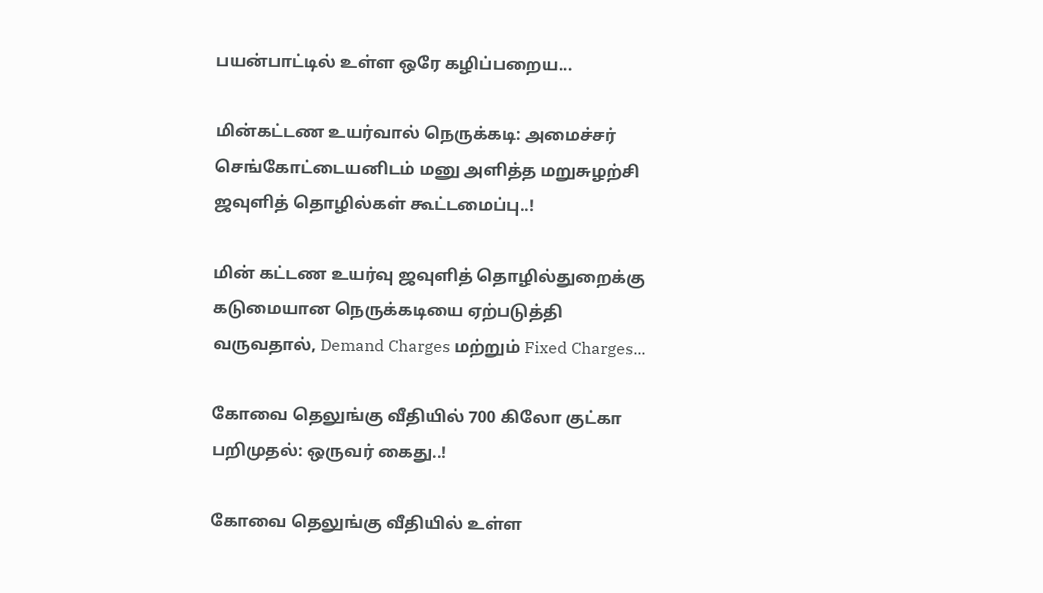பயன்பாட்டில் உள்ள ஒரே கழிப்பறைய...

மின்கட்டண உயர்வால் நெருக்கடி: அமைச்சர் செங்கோட்டையனிடம் மனு அளித்த மறுசுழற்சி ஜவுளித் தொழில்கள் கூட்டமைப்பு..!

மின் கட்டண உயர்வு ஜவுளித் தொழில்துறைக்கு கடுமையான நெருக்கடியை ஏற்படுத்தி வருவதால், Demand Charges மற்றும் Fixed Charges...

கோவை தெலுங்கு வீதியில் 700 கிலோ குட்கா பறிமுதல்: ஒருவர் கைது..!

கோவை தெலுங்கு வீதியில் உள்ள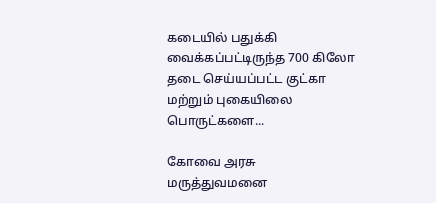கடையில் பதுக்கி வைக்கப்பட்டிருந்த 700 கிலோ தடை செய்யப்பட்ட குட்கா மற்றும் புகையிலை பொருட்களை...

கோவை அரசு மருத்துவமனை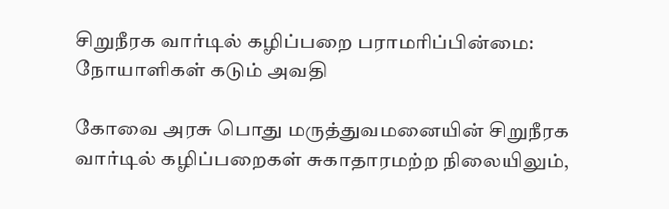சிறுநீரக வார்டில் கழிப்பறை பராமரிப்பின்மை: நோயாளிகள் கடும் அவதி

கோவை அரசு பொது மருத்துவமனையின் சிறுநீரக வார்டில் கழிப்பறைகள் சுகாதாரமற்ற நிலையிலும்,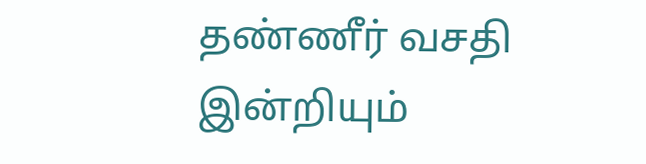தண்ணீர் வசதி இன்றியும்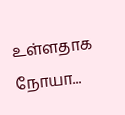உள்ளதாக நோயா...